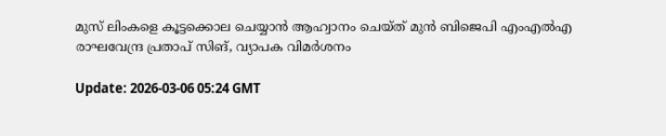മുസ് ലിംകളെ കൂട്ടക്കൊല ചെയ്യാന്‍ ആഹ്വാനം ചെയ്ത് മുന്‍ ബിജെപി എംഎല്‍എ രാഘവേന്ദ്ര പ്രതാപ് സിങ്, വ്യാപക വിമര്‍ശനം

Update: 2026-03-06 05:24 GMT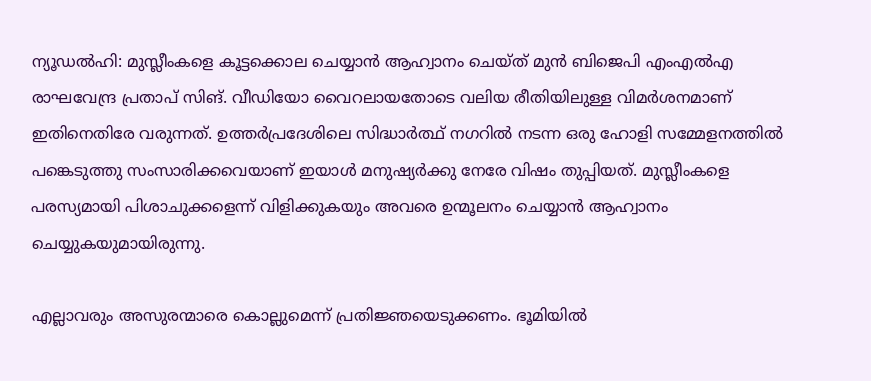ന്യൂഡല്‍ഹി: മുസ്ലീംകളെ കൂട്ടക്കൊല ചെയ്യാന്‍ ആഹ്വാനം ചെയ്ത് മുന്‍ ബിജെപി എംഎല്‍എ രാഘവേന്ദ്ര പ്രതാപ് സിങ്. വീഡിയോ വൈറലായതോടെ വലിയ രീതിയിലുള്ള വിമര്‍ശനമാണ് ഇതിനെതിരേ വരുന്നത്. ഉത്തര്‍പ്രദേശിലെ സിദ്ധാര്‍ത്ഥ് നഗറില്‍ നടന്ന ഒരു ഹോളി സമ്മേളനത്തില്‍ പങ്കെടുത്തു സംസാരിക്കവെയാണ് ഇയാള്‍ മനുഷ്യര്‍ക്കു നേരേ വിഷം തുപ്പിയത്. മുസ്ലീംകളെ പരസ്യമായി പിശാചുക്കളെന്ന് വിളിക്കുകയും അവരെ ഉന്മൂലനം ചെയ്യാന്‍ ആഹ്വാനം ചെയ്യുകയുമായിരുന്നു.

എല്ലാവരും അസുരന്മാരെ കൊല്ലുമെന്ന് പ്രതിജ്ഞയെടുക്കണം. ഭൂമിയില്‍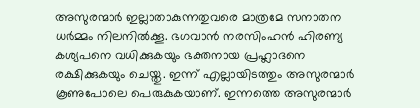അസുരന്മാര്‍ ഇല്ലാതാകുന്നതുവരെ മാത്രമേ സനാതന ധര്‍മ്മം നിലനില്‍ക്കൂ. ഭഗവാന്‍ നരസിംഹന്‍ ഹിരണ്യ കശ്യപനെ വധിക്കുകയും ഭക്തനായ പ്രഹ്ലാദനെ രക്ഷിക്കുകയും ചെയ്തു. ഇന്ന് എല്ലായിടത്തും അസുരന്മാര്‍ കൂണുപോലെ പെരുകുകയാണ്. ഇന്നത്തെ അസുരന്മാര്‍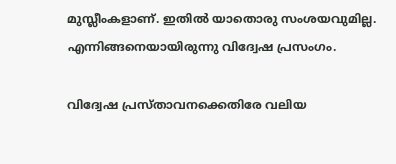മുസ്ലീംകളാണ്. ഇതില്‍ യാതൊരു സംശയവുമില്ല. എന്നിങ്ങനെയായിരുന്നു വിദ്വേഷ പ്രസംഗം.

വിദ്വേഷ പ്രസ്താവനക്കെതിരേ വലിയ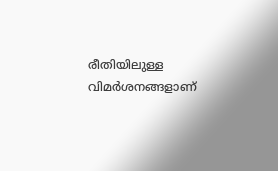രീതിയിലുള്ള വിമര്‍ശനങ്ങളാണ്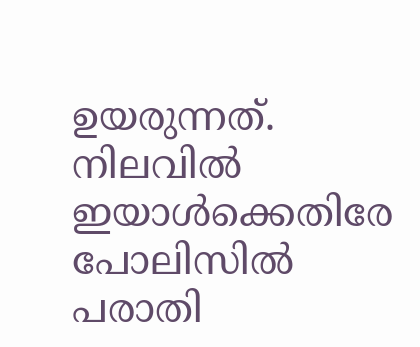ഉയരുന്നത്. നിലവില്‍ ഇയാള്‍ക്കെതിരേ പോലിസില്‍ പരാതി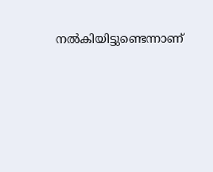നല്‍കിയിട്ടുണ്ടെന്നാണ്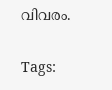വിവരം.

Tags: